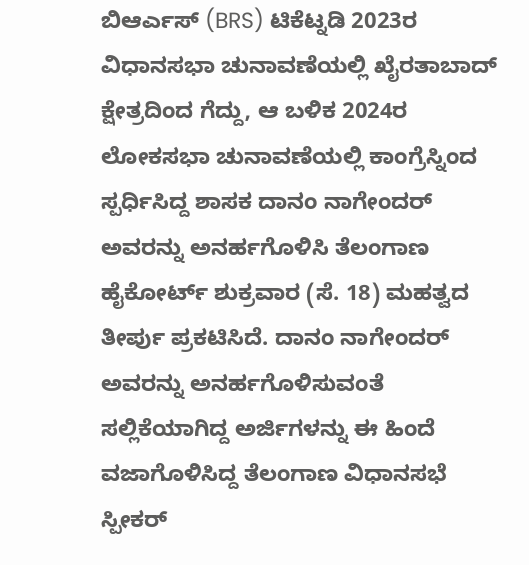ಬಿಆರ್ಎಸ್ (BRS) ಟಿಕೆಟ್ನಡಿ 2023ರ ವಿಧಾನಸಭಾ ಚುನಾವಣೆಯಲ್ಲಿ ಖೈರತಾಬಾದ್ ಕ್ಷೇತ್ರದಿಂದ ಗೆದ್ದು, ಆ ಬಳಿಕ 2024ರ ಲೋಕಸಭಾ ಚುನಾವಣೆಯಲ್ಲಿ ಕಾಂಗ್ರೆಸ್ನಿಂದ ಸ್ಪರ್ಧಿಸಿದ್ದ ಶಾಸಕ ದಾನಂ ನಾಗೇಂದರ್ ಅವರನ್ನು ಅನರ್ಹಗೊಳಿಸಿ ತೆಲಂಗಾಣ ಹೈಕೋರ್ಟ್ ಶುಕ್ರವಾರ (ಸೆ. 18) ಮಹತ್ವದ ತೀರ್ಪು ಪ್ರಕಟಿಸಿದೆ. ದಾನಂ ನಾಗೇಂದರ್ ಅವರನ್ನು ಅನರ್ಹಗೊಳಿಸುವಂತೆ ಸಲ್ಲಿಕೆಯಾಗಿದ್ದ ಅರ್ಜಿಗಳನ್ನು ಈ ಹಿಂದೆ ವಜಾಗೊಳಿಸಿದ್ದ ತೆಲಂಗಾಣ ವಿಧಾನಸಭೆ ಸ್ಪೀಕರ್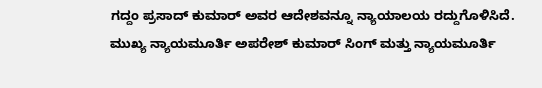ಗದ್ದಂ ಪ್ರಸಾದ್ ಕುಮಾರ್ ಅವರ ಆದೇಶವನ್ನೂ ನ್ಯಾಯಾಲಯ ರದ್ದುಗೊಳಿಸಿದೆ.
ಮುಖ್ಯ ನ್ಯಾಯಮೂರ್ತಿ ಅಪರೇಶ್ ಕುಮಾರ್ ಸಿಂಗ್ ಮತ್ತು ನ್ಯಾಯಮೂರ್ತಿ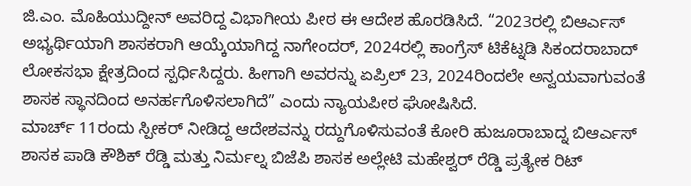ಜಿ.ಎಂ. ಮೊಹಿಯುದ್ದೀನ್ ಅವರಿದ್ದ ವಿಭಾಗೀಯ ಪೀಠ ಈ ಆದೇಶ ಹೊರಡಿಸಿದೆ. “2023ರಲ್ಲಿ ಬಿಆರ್ಎಸ್ ಅಭ್ಯರ್ಥಿಯಾಗಿ ಶಾಸಕರಾಗಿ ಆಯ್ಕೆಯಾಗಿದ್ದ ನಾಗೇಂದರ್, 2024ರಲ್ಲಿ ಕಾಂಗ್ರೆಸ್ ಟಿಕೆಟ್ನಡಿ ಸಿಕಂದರಾಬಾದ್ ಲೋಕಸಭಾ ಕ್ಷೇತ್ರದಿಂದ ಸ್ಪರ್ಧಿಸಿದ್ದರು. ಹೀಗಾಗಿ ಅವರನ್ನು ಏಪ್ರಿಲ್ 23, 2024ರಿಂದಲೇ ಅನ್ವಯವಾಗುವಂತೆ ಶಾಸಕ ಸ್ಥಾನದಿಂದ ಅನರ್ಹಗೊಳಿಸಲಾಗಿದೆ” ಎಂದು ನ್ಯಾಯಪೀಠ ಘೋಷಿಸಿದೆ.
ಮಾರ್ಚ್ 11ರಂದು ಸ್ಪೀಕರ್ ನೀಡಿದ್ದ ಆದೇಶವನ್ನು ರದ್ದುಗೊಳಿಸುವಂತೆ ಕೋರಿ ಹುಜೂರಾಬಾದ್ನ ಬಿಆರ್ಎಸ್ ಶಾಸಕ ಪಾಡಿ ಕೌಶಿಕ್ ರೆಡ್ಡಿ ಮತ್ತು ನಿರ್ಮಲ್ನ ಬಿಜೆಪಿ ಶಾಸಕ ಅಲ್ಲೇಟಿ ಮಹೇಶ್ವರ್ ರೆಡ್ಡಿ ಪ್ರತ್ಯೇಕ ರಿಟ್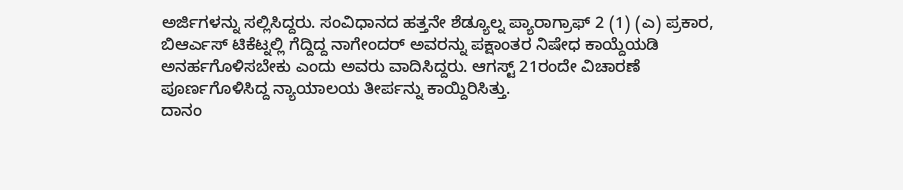ಅರ್ಜಿಗಳನ್ನು ಸಲ್ಲಿಸಿದ್ದರು. ಸಂವಿಧಾನದ ಹತ್ತನೇ ಶೆಡ್ಯೂಲ್ನ ಪ್ಯಾರಾಗ್ರಾಫ್ 2 (1) (ಎ) ಪ್ರಕಾರ, ಬಿಆರ್ಎಸ್ ಟಿಕೆಟ್ನಲ್ಲಿ ಗೆದ್ದಿದ್ದ ನಾಗೇಂದರ್ ಅವರನ್ನು ಪಕ್ಷಾಂತರ ನಿಷೇಧ ಕಾಯ್ದೆಯಡಿ ಅನರ್ಹಗೊಳಿಸಬೇಕು ಎಂದು ಅವರು ವಾದಿಸಿದ್ದರು. ಆಗಸ್ಟ್ 21ರಂದೇ ವಿಚಾರಣೆ ಪೂರ್ಣಗೊಳಿಸಿದ್ದ ನ್ಯಾಯಾಲಯ ತೀರ್ಪನ್ನು ಕಾಯ್ದಿರಿಸಿತ್ತು.
ದಾನಂ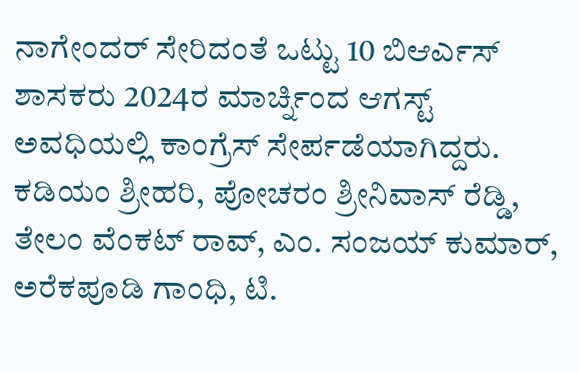ನಾಗೇಂದರ್ ಸೇರಿದಂತೆ ಒಟ್ಟು 10 ಬಿಆರ್ಎಸ್ ಶಾಸಕರು 2024ರ ಮಾರ್ಚ್ನಿಂದ ಆಗಸ್ಟ್ ಅವಧಿಯಲ್ಲಿ ಕಾಂಗ್ರೆಸ್ ಸೇರ್ಪಡೆಯಾಗಿದ್ದರು. ಕಡಿಯಂ ಶ್ರೀಹರಿ, ಪೋಚರಂ ಶ್ರೀನಿವಾಸ್ ರೆಡ್ಡಿ, ತೇಲಂ ವೆಂಕಟ್ ರಾವ್, ಎಂ. ಸಂಜಯ್ ಕುಮಾರ್, ಅರೆಕಪೂಡಿ ಗಾಂಧಿ, ಟಿ.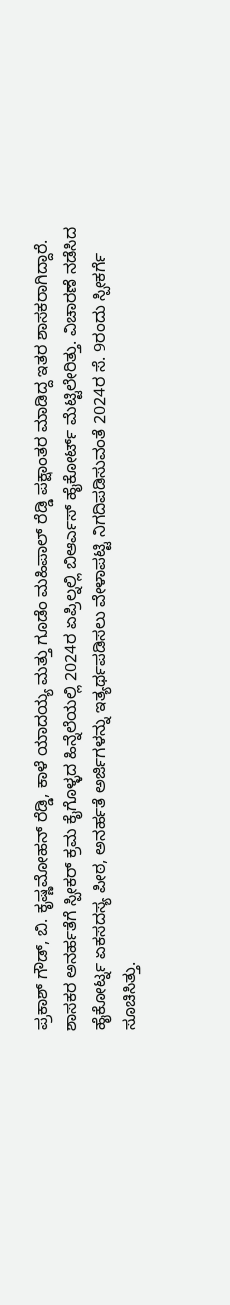ಪ್ರಕಾಶ್ ಗೌಡ್, ಬಿ. ಕೃಷ್ಣಮೋಹನ್ ರೆಡ್ಡಿ, ಕಾಳೆ ಯಾದಯ್ಯ ಮತ್ತು ಗೂಡೆಂ ಮಹಿಪಾಲ್ ರೆಡ್ಡಿ ಪಕ್ಷಾಂತರ ಮಾಡಿದ್ದ ಇತರ ಶಾಸಕರಾಗಿದ್ದಾರೆ.
ಶಾಸಕರ ಅನರ್ಹತೆಗೆ ಸ್ಪೀಕರ್ ಕ್ರಮ ಕೈಗೊಳ್ಳದ ಹಿನ್ನೆಲೆಯಲ್ಲಿ 2024ರ ಏಪ್ರಿಲ್ನಲ್ಲಿ ಬಿಆರ್ಎಸ್ ಹೈಕೋರ್ಟ್ ಮೆಟ್ಟಿಲೇರಿತ್ತು. ವಿಚಾರಣೆ ನಡೆಸಿದ ಹೈಕೋರ್ಟ್ನ ಏಕಸದಸ್ಯ ಪೀಠ, ಅನರ್ಹತೆ ಅರ್ಜಿಗಳನ್ನು ಇತ್ಯರ್ಥಪಡಿಸಲು ವೇಳಾಪಟ್ಟಿ ನಿಗದಿಪಡಿಸುವಂತೆ 2024ರ ಸೆ. 9ರಂದು ಸ್ಪೀಕರ್ಗೆ ಸೂಚಿಸಿತ್ತು.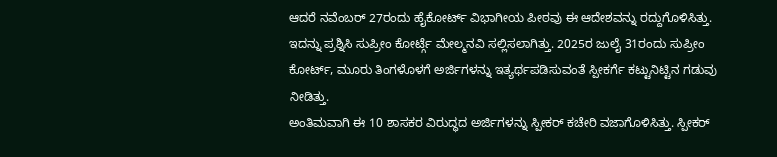ಆದರೆ ನವೆಂಬರ್ 27ರಂದು ಹೈಕೋರ್ಟ್ ವಿಭಾಗೀಯ ಪೀಠವು ಈ ಆದೇಶವನ್ನು ರದ್ದುಗೊಳಿಸಿತ್ತು. ಇದನ್ನು ಪ್ರಶ್ನಿಸಿ ಸುಪ್ರೀಂ ಕೋರ್ಟ್ಗೆ ಮೇಲ್ಮನವಿ ಸಲ್ಲಿಸಲಾಗಿತ್ತು. 2025ರ ಜುಲೈ 31ರಂದು ಸುಪ್ರೀಂ ಕೋರ್ಟ್, ಮೂರು ತಿಂಗಳೊಳಗೆ ಅರ್ಜಿಗಳನ್ನು ಇತ್ಯರ್ಥಪಡಿಸುವಂತೆ ಸ್ಪೀಕರ್ಗೆ ಕಟ್ಟುನಿಟ್ಟಿನ ಗಡುವು ನೀಡಿತ್ತು.
ಅಂತಿಮವಾಗಿ ಈ 10 ಶಾಸಕರ ವಿರುದ್ಧದ ಅರ್ಜಿಗಳನ್ನು ಸ್ಪೀಕರ್ ಕಚೇರಿ ವಜಾಗೊಳಿಸಿತ್ತು. ಸ್ಪೀಕರ್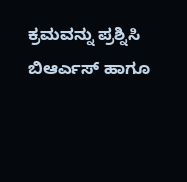ಕ್ರಮವನ್ನು ಪ್ರಶ್ನಿಸಿ ಬಿಆರ್ಎಸ್ ಹಾಗೂ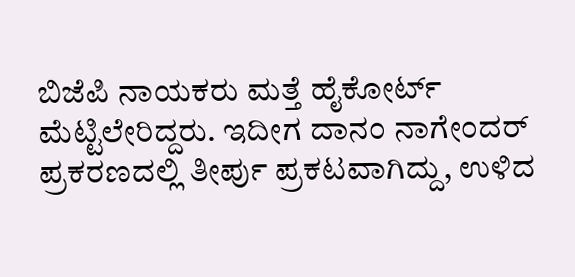ಬಿಜೆಪಿ ನಾಯಕರು ಮತ್ತೆ ಹೈಕೋರ್ಟ್ ಮೆಟ್ಟಿಲೇರಿದ್ದರು. ಇದೀಗ ದಾನಂ ನಾಗೇಂದರ್ ಪ್ರಕರಣದಲ್ಲಿ ತೀರ್ಪು ಪ್ರಕಟವಾಗಿದ್ದು, ಉಳಿದ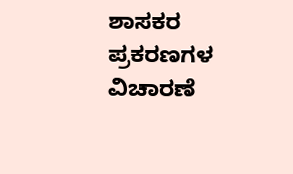ಶಾಸಕರ ಪ್ರಕರಣಗಳ ವಿಚಾರಣೆ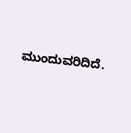ಮುಂದುವರಿದಿದೆ.